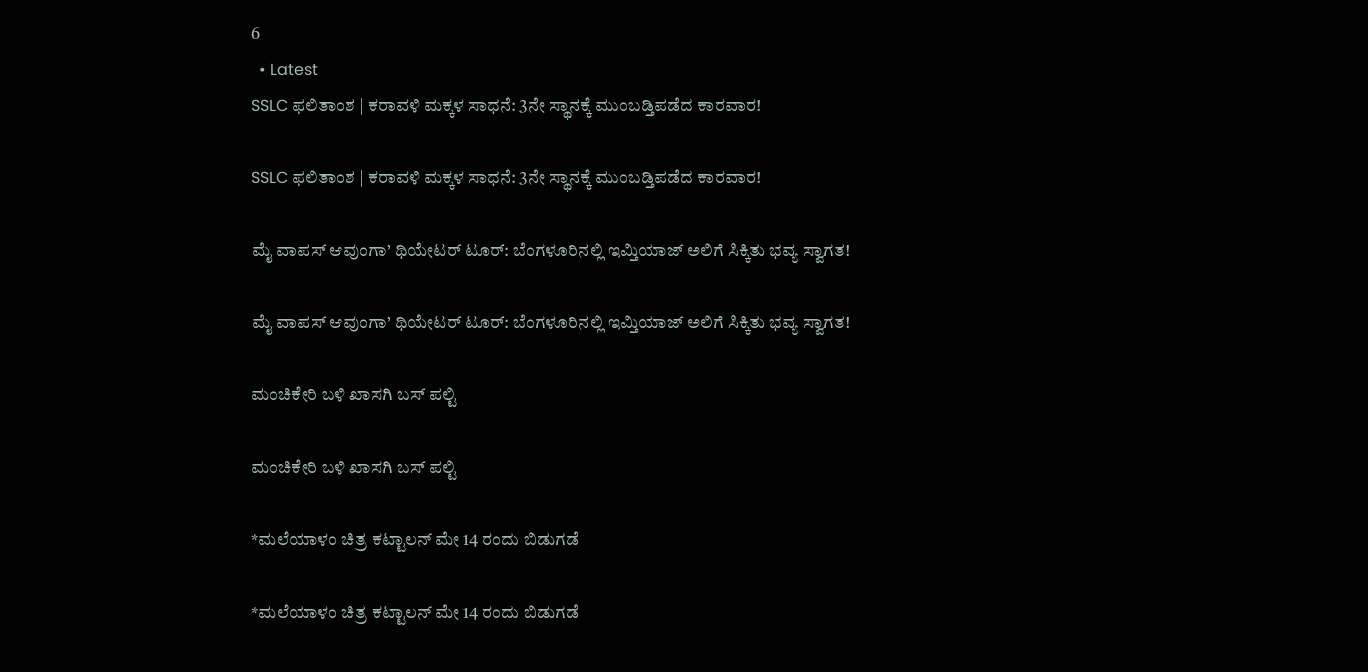6
  • Latest
SSLC ಫಲಿತಾಂಶ | ಕರಾವಳಿ ಮಕ್ಕಳ ಸಾಧನೆ: 3ನೇ ಸ್ಥಾನಕ್ಕೆ ಮುಂಬಡ್ತಿಪಡೆದ ಕಾರವಾರ!

SSLC ಫಲಿತಾಂಶ | ಕರಾವಳಿ ಮಕ್ಕಳ ಸಾಧನೆ: 3ನೇ ಸ್ಥಾನಕ್ಕೆ ಮುಂಬಡ್ತಿಪಡೆದ ಕಾರವಾರ!

ಮೈ ವಾಪಸ್ ಆವುಂಗಾ’ ಥಿಯೇಟರ್ ಟೂರ್: ಬೆಂಗಳೂರಿನಲ್ಲಿ ಇಮ್ತಿಯಾಜ್ ಅಲಿಗೆ ಸಿಕ್ಕಿತು ಭವ್ಯ ಸ್ವಾಗತ!

ಮೈ ವಾಪಸ್ ಆವುಂಗಾ’ ಥಿಯೇಟರ್ ಟೂರ್: ಬೆಂಗಳೂರಿನಲ್ಲಿ ಇಮ್ತಿಯಾಜ್ ಅಲಿಗೆ ಸಿಕ್ಕಿತು ಭವ್ಯ ಸ್ವಾಗತ!

ಮಂಚಿಕೇರಿ‌ ಬಳಿ ಖಾಸಗಿ ಬಸ್ ಪಲ್ಟಿ

ಮಂಚಿಕೇರಿ‌ ಬಳಿ ಖಾಸಗಿ ಬಸ್ ಪಲ್ಟಿ

*ಮಲೆಯಾಳಂ ಚಿತ್ರ ಕಟ್ಟಾಲನ್ ಮೇ 14 ರಂದು ಬಿಡುಗಡೆ

*ಮಲೆಯಾಳಂ ಚಿತ್ರ ಕಟ್ಟಾಲನ್ ಮೇ 14 ರಂದು ಬಿಡುಗಡೆ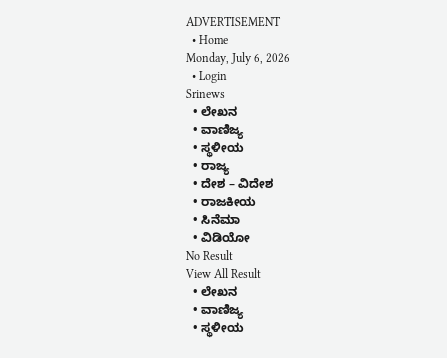ADVERTISEMENT
  • Home
Monday, July 6, 2026
  • Login
Srinews
  • ಲೇಖನ
  • ವಾಣಿಜ್ಯ
  • ಸ್ಥಳೀಯ
  • ರಾಜ್ಯ
  • ದೇಶ – ವಿದೇಶ
  • ರಾಜಕೀಯ
  • ಸಿನೆಮಾ
  • ವಿಡಿಯೋ
No Result
View All Result
  • ಲೇಖನ
  • ವಾಣಿಜ್ಯ
  • ಸ್ಥಳೀಯ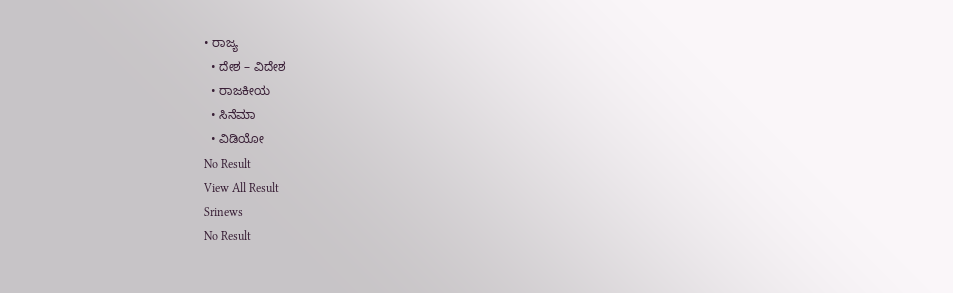• ರಾಜ್ಯ
  • ದೇಶ – ವಿದೇಶ
  • ರಾಜಕೀಯ
  • ಸಿನೆಮಾ
  • ವಿಡಿಯೋ
No Result
View All Result
Srinews
No Result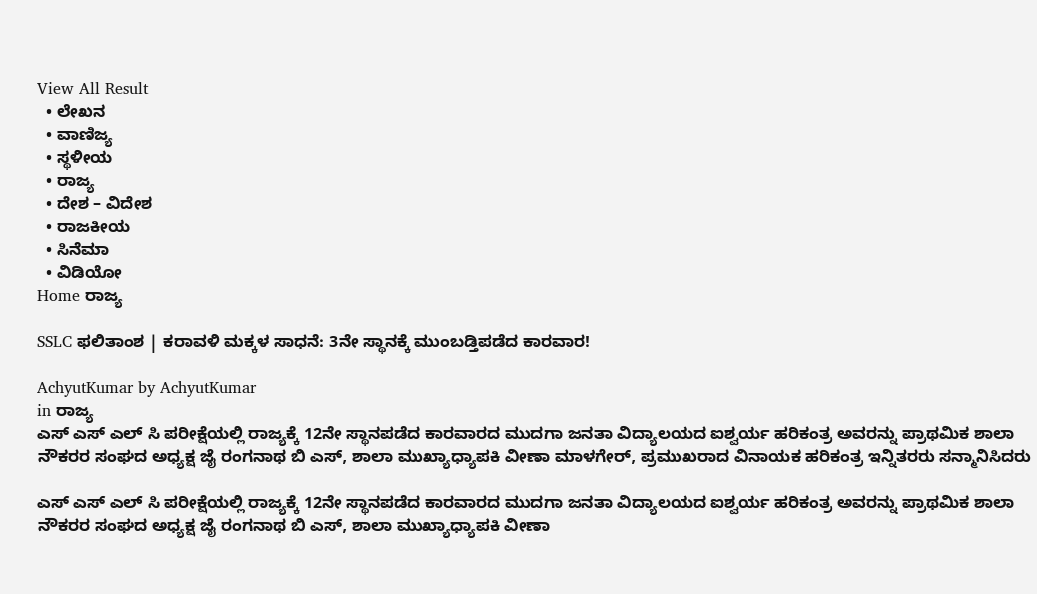View All Result
  • ಲೇಖನ
  • ವಾಣಿಜ್ಯ
  • ಸ್ಥಳೀಯ
  • ರಾಜ್ಯ
  • ದೇಶ – ವಿದೇಶ
  • ರಾಜಕೀಯ
  • ಸಿನೆಮಾ
  • ವಿಡಿಯೋ
Home ರಾಜ್ಯ

SSLC ಫಲಿತಾಂಶ | ಕರಾವಳಿ ಮಕ್ಕಳ ಸಾಧನೆ: 3ನೇ ಸ್ಥಾನಕ್ಕೆ ಮುಂಬಡ್ತಿಪಡೆದ ಕಾರವಾರ!

AchyutKumar by AchyutKumar
in ರಾಜ್ಯ
ಎಸ್ ಎಸ್ ಎಲ್ ಸಿ ಪರೀಕ್ಷೆಯಲ್ಲಿ ರಾಜ್ಯಕ್ಕೆ 12ನೇ ಸ್ಥಾನಪಡೆದ ಕಾರವಾರದ ಮುದಗಾ ಜನತಾ ವಿದ್ಯಾಲಯದ ಐಶ್ವರ್ಯ ಹರಿಕಂತ್ರ ಅವರನ್ನು ಪ್ರಾಥಮಿಕ ಶಾಲಾ ನೌಕರರ ಸಂಘದ ಅಧ್ಯಕ್ಷ ಜೈ ರಂಗನಾಥ ಬಿ ಎಸ್, ಶಾಲಾ ಮುಖ್ಯಾಧ್ಯಾಪಕಿ ವೀಣಾ ಮಾಳಗೇರ್, ಪ್ರಮುಖರಾದ ವಿನಾಯಕ ಹರಿಕಂತ್ರ ಇನ್ನಿತರರು ಸನ್ಮಾನಿಸಿದರು

ಎಸ್ ಎಸ್ ಎಲ್ ಸಿ ಪರೀಕ್ಷೆಯಲ್ಲಿ ರಾಜ್ಯಕ್ಕೆ 12ನೇ ಸ್ಥಾನಪಡೆದ ಕಾರವಾರದ ಮುದಗಾ ಜನತಾ ವಿದ್ಯಾಲಯದ ಐಶ್ವರ್ಯ ಹರಿಕಂತ್ರ ಅವರನ್ನು ಪ್ರಾಥಮಿಕ ಶಾಲಾ ನೌಕರರ ಸಂಘದ ಅಧ್ಯಕ್ಷ ಜೈ ರಂಗನಾಥ ಬಿ ಎಸ್, ಶಾಲಾ ಮುಖ್ಯಾಧ್ಯಾಪಕಿ ವೀಣಾ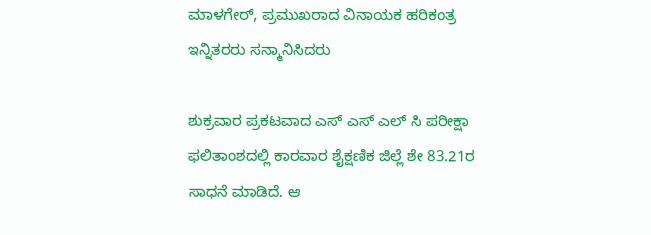ಮಾಳಗೇರ್, ಪ್ರಮುಖರಾದ ವಿನಾಯಕ ಹರಿಕಂತ್ರ ಇನ್ನಿತರರು ಸನ್ಮಾನಿಸಿದರು

ಶುಕ್ರವಾರ ಪ್ರಕಟವಾದ ಎಸ್ ಎಸ್ ಎಲ್ ಸಿ ಪರೀಕ್ಷಾ ಫಲಿತಾಂಶದಲ್ಲಿ ಕಾರವಾರ ಶೈಕ್ಷಣಿಕ ಜಿಲ್ಲೆ ಶೇ 83.21ರ ಸಾಧನೆ ಮಾಡಿದೆ. ಆ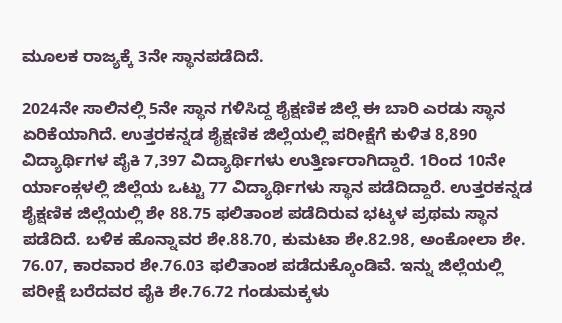ಮೂಲಕ ರಾಜ್ಯಕ್ಕೆ 3ನೇ ಸ್ಥಾನಪಡೆದಿದೆ.

2024ನೇ ಸಾಲಿನಲ್ಲಿ 5ನೇ ಸ್ಥಾನ ಗಳಿಸಿದ್ದ ಶೈಕ್ಷಣಿಕ ಜಿಲ್ಲೆ ಈ ಬಾರಿ ಎರಡು ಸ್ಥಾನ ಏರಿಕೆಯಾಗಿದೆ. ಉತ್ತರಕನ್ನಡ ಶೈಕ್ಷಣಿಕ ಜಿಲ್ಲೆಯಲ್ಲಿ ಪರೀಕ್ಷೆಗೆ ಕುಳಿತ 8,890 ವಿದ್ಯಾರ್ಥಿಗಳ ಪೈಕಿ 7,397 ವಿದ್ಯಾರ್ಥಿಗಳು ಉತ್ತಿರ್ಣರಾಗಿದ್ದಾರೆ. 1ರಿಂದ 10ನೇ ರ್ಯಾಂಕ್ಗಳಲ್ಲಿ ಜಿಲ್ಲೆಯ ಒಟ್ಟು 77 ವಿದ್ಯಾರ್ಥಿಗಳು ಸ್ಥಾನ ಪಡೆದಿದ್ದಾರೆ. ಉತ್ತರಕನ್ನಡ ಶೈಕ್ಷಣಿಕ ಜಿಲ್ಲೆಯಲ್ಲಿ ಶೇ 88.75 ಫಲಿತಾಂಶ ಪಡೆದಿರುವ ಭಟ್ಕಳ ಪ್ರಥಮ ಸ್ಥಾನ ಪಡೆದಿದೆ. ಬಳಿಕ ಹೊನ್ನಾವರ ಶೇ.88.70, ಕುಮಟಾ ಶೇ.82.98, ಅಂಕೋಲಾ ಶೇ. 76.07, ಕಾರವಾರ ಶೇ.76.03 ಫಲಿತಾಂಶ ಪಡೆದುಕ್ಕೊಂಡಿವೆ. ಇನ್ನು ಜಿಲ್ಲೆಯಲ್ಲಿ ಪರೀಕ್ಷೆ ಬರೆದವರ ಪೈಕಿ ಶೇ.76.72 ಗಂಡುಮಕ್ಕಳು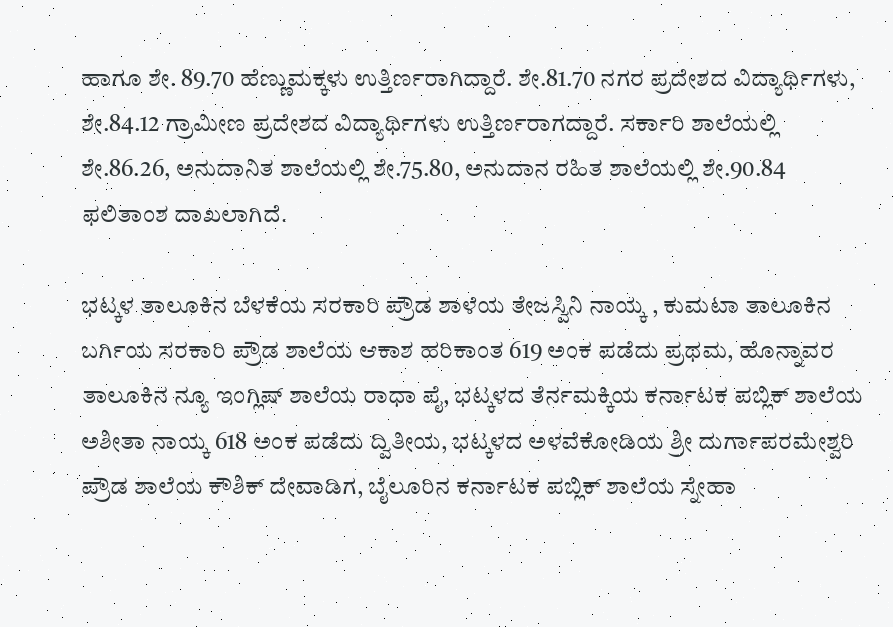ಹಾಗೂ ಶೇ. 89.70 ಹೆಣ್ಣುಮಕ್ಕಳು ಉತ್ತಿರ್ಣರಾಗಿದ್ದಾರೆ. ಶೇ.81.70 ನಗರ ಪ್ರದೇಶದ ವಿದ್ಯಾರ್ಥಿಗಳು, ಶೇ.84.12 ಗ್ರಾಮೀಣ ಪ್ರದೇಶದ ವಿದ್ಯಾರ್ಥಿಗಳು ಉತ್ತಿರ್ಣರಾಗದ್ದಾರೆ. ಸರ್ಕಾರಿ ಶಾಲೆಯಲ್ಲಿ ಶೇ.86.26, ಅನುದಾನಿತ ಶಾಲೆಯಲ್ಲಿ ಶೇ.75.80, ಅನುದಾನ ರಹಿತ ಶಾಲೆಯಲ್ಲಿ ಶೇ.90.84 ಫಲಿತಾಂಶ ದಾಖಲಾಗಿದೆ.

ಭಟ್ಕಳ ತಾಲೂಕಿನ ಬೆಳಕೆಯ ಸರಕಾರಿ ಪ್ರೌಡ ಶಾಳೆಯ ತೇಜಸ್ವಿನಿ ನಾಯ್ಕ , ಕುಮಟಾ ತಾಲೂಕಿನ ಬರ್ಗಿಯ ಸರಕಾರಿ ಪ್ರೌಡ ಶಾಲೆಯ ಆಕಾಶ ಹರಿಕಾಂತ 619 ಅಂಕ ಪಡೆದು ಪ್ರಥಮ, ಹೊನ್ನಾವರ ತಾಲೂಕಿನ ನ್ಯೂ ಇಂಗ್ಲಿಷ್ ಶಾಲೆಯ ರಾಧಾ ಪೈ, ಭಟ್ಕಳದ ತೆರ್ನಮಕ್ಕಿಯ ಕರ್ನಾಟಕ ಪಬ್ಲಿಕ್ ಶಾಲೆಯ ಅಶೀತಾ ನಾಯ್ಕ 618 ಅಂಕ ಪಡೆದು ದ್ವಿತೀಯ, ಭಟ್ಕಳದ ಅಳವೆಕೋಡಿಯ ಶ್ರೀ ದುರ್ಗಾಪರಮೇಶ್ವರಿ ಪ್ರೌಡ ಶಾಲೆಯ ಕೌಶಿಕ್ ದೇವಾಡಿಗ, ಬೈಲೂರಿನ ಕರ್ನಾಟಕ ಪಬ್ಲಿಕ್ ಶಾಲೆಯ ಸ್ನೇಹಾ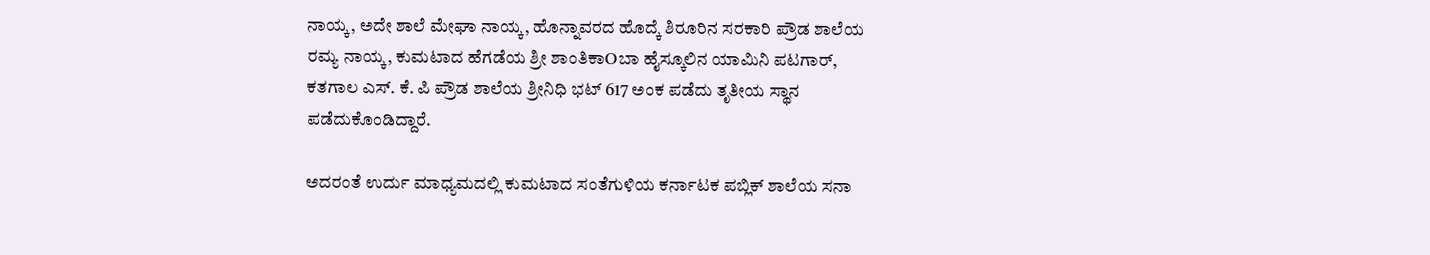ನಾಯ್ಕ, ಅದೇ ಶಾಲೆ ಮೇಘಾ ನಾಯ್ಕ, ಹೊನ್ನಾವರದ ಹೊದ್ಕೆ ಶಿರೂರಿನ ಸರಕಾರಿ ಪ್ರೌಡ ಶಾಲೆಯ ರಮ್ಯ ನಾಯ್ಕ, ಕುಮಟಾದ ಹೆಗಡೆಯ ಶ್ರೀ ಶಾಂತಿಕಾOಬಾ ಹೈಸ್ಕೂಲಿನ ಯಾಮಿನಿ ಪಟಗಾರ್, ಕತಗಾಲ ಎಸ್. ಕೆ. ಪಿ ಪ್ರೌಡ ಶಾಲೆಯ ಶ್ರೀನಿಧಿ ಭಟ್ 617 ಅಂಕ ಪಡೆದು ತೃತೀಯ ಸ್ಥಾನ ಪಡೆದುಕೊಂಡಿದ್ದಾರೆ.

ಅದರಂತೆ ಉರ್ದು ಮಾಧ್ಯಮದಲ್ಲಿ ಕುಮಟಾದ ಸಂತೆಗುಳಿಯ ಕರ್ನಾಟಕ ಪಬ್ಲಿಕ್ ಶಾಲೆಯ ಸನಾ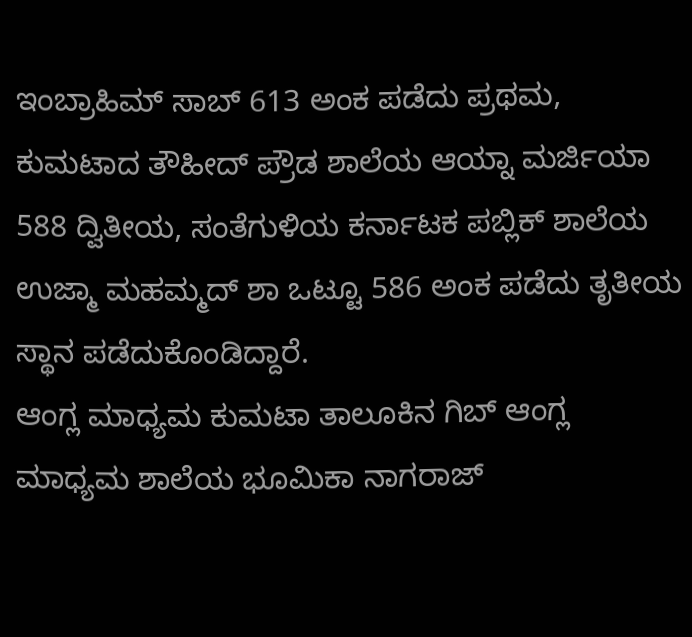ಇಂಬ್ರಾಹಿಮ್ ಸಾಬ್ 613 ಅಂಕ ಪಡೆದು ಪ್ರಥಮ, ಕುಮಟಾದ ತೌಹೀದ್ ಪ್ರೌಡ ಶಾಲೆಯ ಆಯ್ನಾ ಮರ್ಜಿಯಾ 588 ದ್ವಿತೀಯ, ಸಂತೆಗುಳಿಯ ಕರ್ನಾಟಕ ಪಬ್ಲಿಕ್ ಶಾಲೆಯ ಉಜ್ಮಾ ಮಹಮ್ಮದ್ ಶಾ ಒಟ್ಟೂ 586 ಅಂಕ ಪಡೆದು ತೃತೀಯ ಸ್ಥಾನ ಪಡೆದುಕೊಂಡಿದ್ದಾರೆ.
ಆಂಗ್ಲ ಮಾಧ್ಯಮ ಕುಮಟಾ ತಾಲೂಕಿನ ಗಿಬ್ ಆಂಗ್ಲ ಮಾಧ್ಯಮ ಶಾಲೆಯ ಭೂಮಿಕಾ ನಾಗರಾಜ್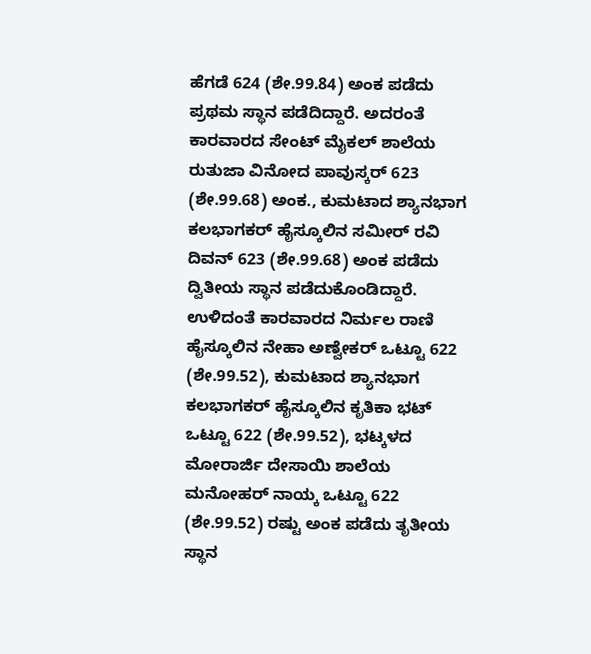ಹೆಗಡೆ 624 (ಶೇ.99.84) ಅಂಕ ಪಡೆದು ಪ್ರಥಮ ಸ್ಥಾನ ಪಡೆದಿದ್ದಾರೆ. ಅದರಂತೆ ಕಾರವಾರದ ಸೇಂಟ್ ಮೈಕಲ್ ಶಾಲೆಯ ರುತುಜಾ ವಿನೋದ ಪಾವುಸ್ಕರ್ 623 (ಶೇ.99.68) ಅಂಕ., ಕುಮಟಾದ ಶ್ಯಾನಭಾಗ ಕಲಭಾಗಕರ್ ಹೈಸ್ಕೂಲಿನ ಸಮೀರ್ ರವಿ ದಿವನ್ 623 (ಶೇ.99.68) ಅಂಕ ಪಡೆದು ದ್ವಿತೀಯ ಸ್ಥಾನ ಪಡೆದುಕೊಂಡಿದ್ದಾರೆ. ಉಳಿದಂತೆ ಕಾರವಾರದ ನಿರ್ಮಲ ರಾಣಿ ಹೈಸ್ಕೂಲಿನ ನೇಹಾ ಅಣ್ವೇಕರ್ ಒಟ್ಟೂ 622 (ಶೇ.99.52), ಕುಮಟಾದ ಶ್ಯಾನಭಾಗ ಕಲಭಾಗಕರ್ ಹೈಸ್ಕೂಲಿನ ಕೃತಿಕಾ ಭಟ್ ಒಟ್ಟೂ 622 (ಶೇ.99.52), ಭಟ್ಕಳದ ಮೋರಾರ್ಜಿ ದೇಸಾಯಿ ಶಾಲೆಯ ಮನೋಹರ್ ನಾಯ್ಕ ಒಟ್ಟೂ 622 (ಶೇ.99.52) ರಷ್ಟು ಅಂಕ ಪಡೆದು ತೃತೀಯ ಸ್ಥಾನ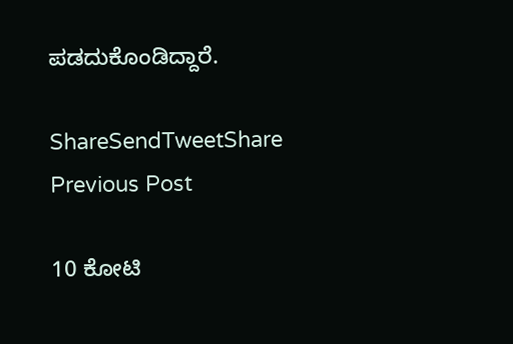ಪಡದುಕೊಂಡಿದ್ದಾರೆ.

ShareSendTweetShare
Previous Post

10 ಕೋಟಿ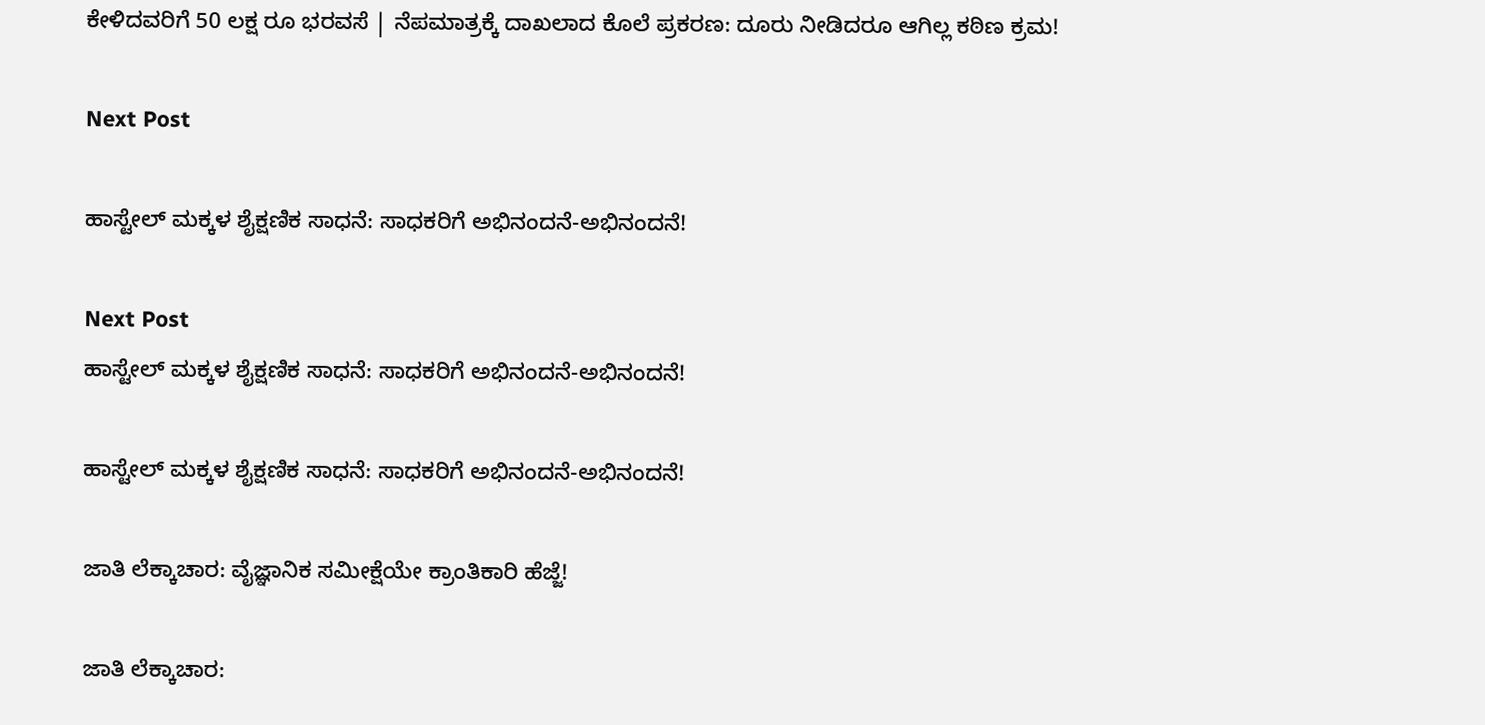ಕೇಳಿದವರಿಗೆ 50 ಲಕ್ಷ ರೂ ಭರವಸೆ | ನೆಪಮಾತ್ರಕ್ಕೆ ದಾಖಲಾದ ಕೊಲೆ ಪ್ರಕರಣ: ದೂರು ನೀಡಿದರೂ ಆಗಿಲ್ಲ ಕಠಿಣ ಕ್ರಮ!

Next Post

ಹಾಸ್ಟೇಲ್ ಮಕ್ಕಳ ಶೈಕ್ಷಣಿಕ ಸಾಧನೆ: ಸಾಧಕರಿಗೆ ಅಭಿನಂದನೆ-ಅಭಿನಂದನೆ!

Next Post
ಹಾಸ್ಟೇಲ್ ಮಕ್ಕಳ ಶೈಕ್ಷಣಿಕ ಸಾಧನೆ: ಸಾಧಕರಿಗೆ ಅಭಿನಂದನೆ-ಅಭಿನಂದನೆ!

ಹಾಸ್ಟೇಲ್ ಮಕ್ಕಳ ಶೈಕ್ಷಣಿಕ ಸಾಧನೆ: ಸಾಧಕರಿಗೆ ಅಭಿನಂದನೆ-ಅಭಿನಂದನೆ!

ಜಾತಿ ಲೆಕ್ಕಾಚಾರ: ವೈಜ್ಞಾನಿಕ ಸಮೀಕ್ಷೆಯೇ ಕ್ರಾಂತಿಕಾರಿ‌ ಹೆಜ್ಜೆ!

ಜಾತಿ ಲೆಕ್ಕಾಚಾರ: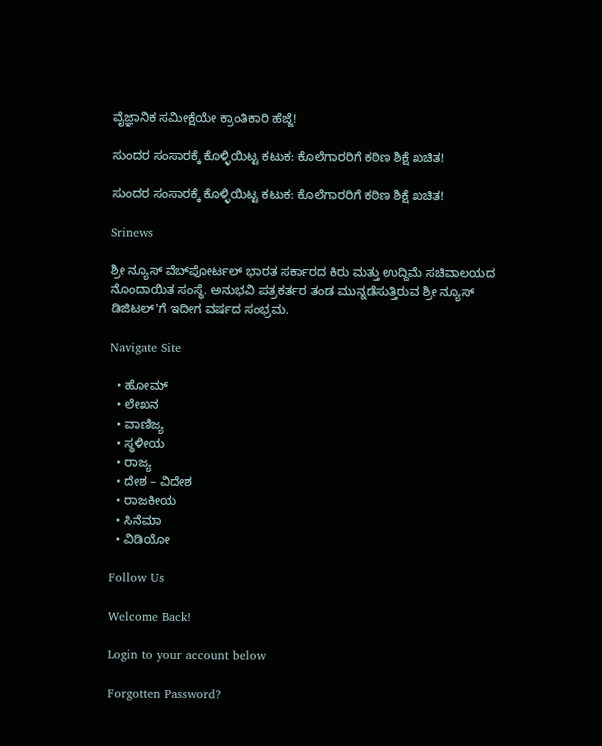ವೈಜ್ಞಾನಿಕ ಸಮೀಕ್ಷೆಯೇ ಕ್ರಾಂತಿಕಾರಿ‌ ಹೆಜ್ಜೆ!

ಸುಂದರ ಸಂಸಾರಕ್ಕೆ‌ ಕೊಳ್ಳಿಯಿಟ್ಟ ಕಟುಕ: ಕೊಲೆಗಾರರಿಗೆ ಕಠಿಣ ಶಿಕ್ಷೆ ಖಚಿತ!

ಸುಂದರ ಸಂಸಾರಕ್ಕೆ‌ ಕೊಳ್ಳಿಯಿಟ್ಟ ಕಟುಕ: ಕೊಲೆಗಾರರಿಗೆ ಕಠಿಣ ಶಿಕ್ಷೆ ಖಚಿತ!

Srinews

ಶ್ರೀ ನ್ಯೂಸ್ ವೆಬ್‌ಪೋರ್ಟಲ್ ಭಾರತ ಸರ್ಕಾರದ ಕಿರು ಮತ್ತು ಉದ್ದಿಮೆ ಸಚಿವಾಲಯದ ನೊಂದಾಯಿತ ಸಂಸ್ಥೆ. ಅನುಭವಿ ಪತ್ರಕರ್ತರ ತಂಡ ಮುನ್ನಡೆಸುತ್ತಿರುವ ಶ್ರೀ ನ್ಯೂಸ್ ಡಿಜಿಟಲ್'ಗೆ ಇದೀಗ ವರ್ಷದ ಸಂಭ್ರಮ.

Navigate Site

  • ಹೋಮ್
  • ಲೇಖನ
  • ವಾಣಿಜ್ಯ
  • ಸ್ಥಳೀಯ
  • ರಾಜ್ಯ
  • ದೇಶ – ವಿದೇಶ
  • ರಾಜಕೀಯ
  • ಸಿನೆಮಾ
  • ವಿಡಿಯೋ

Follow Us

Welcome Back!

Login to your account below

Forgotten Password?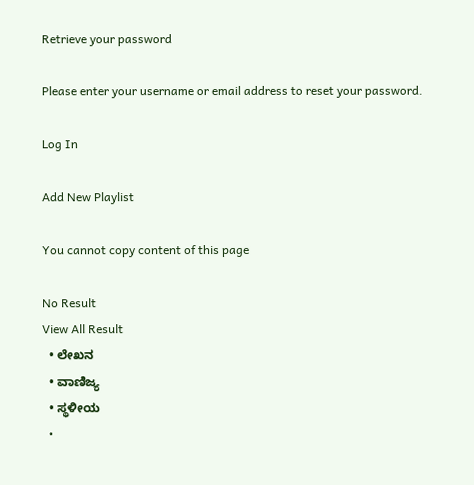Retrieve your password

Please enter your username or email address to reset your password.

Log In

Add New Playlist

You cannot copy content of this page

No Result
View All Result
  • ಲೇಖನ
  • ವಾಣಿಜ್ಯ
  • ಸ್ಥಳೀಯ
  •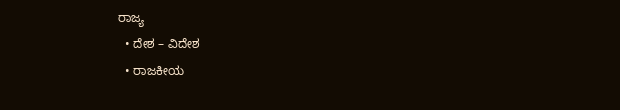ರಾಜ್ಯ
  • ದೇಶ – ವಿದೇಶ
  • ರಾಜಕೀಯ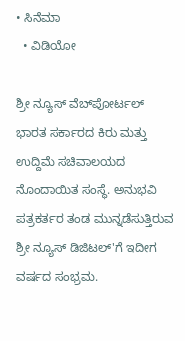• ಸಿನೆಮಾ
  • ವಿಡಿಯೋ

ಶ್ರೀ ನ್ಯೂಸ್ ವೆಬ್‌ಪೋರ್ಟಲ್ ಭಾರತ ಸರ್ಕಾರದ ಕಿರು ಮತ್ತು ಉದ್ದಿಮೆ ಸಚಿವಾಲಯದ ನೊಂದಾಯಿತ ಸಂಸ್ಥೆ. ಅನುಭವಿ ಪತ್ರಕರ್ತರ ತಂಡ ಮುನ್ನಡೆಸುತ್ತಿರುವ ಶ್ರೀ ನ್ಯೂಸ್ ಡಿಜಿಟಲ್'ಗೆ ಇದೀಗ ವರ್ಷದ ಸಂಭ್ರಮ.